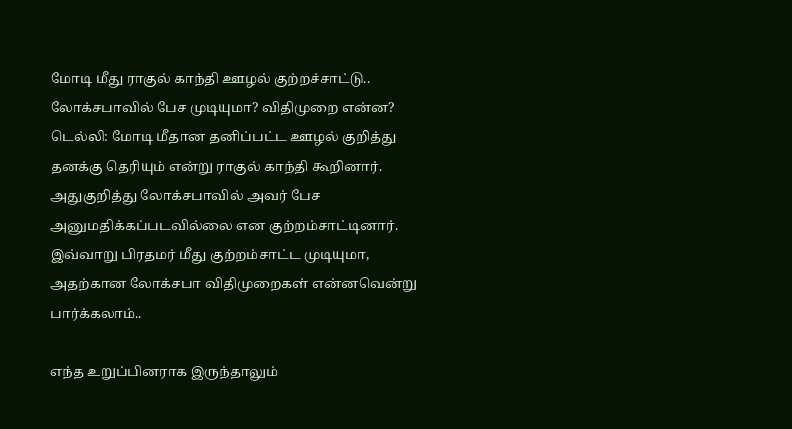மோடி மீது ராகுல் காந்தி ஊழல் குற்றச்சாட்டு.. லோக்சபாவில் பேச முடியுமா? விதிமுறை என்ன?
டெல்லி: மோடி மீதான தனிப்பட்ட ஊழல் குறித்து தனக்கு தெரியும் என்று ராகுல் காந்தி கூறினார். அதுகுறித்து லோக்சபாவில் அவர் பேச அனுமதிக்கப்படவில்லை என குற்றம்சாட்டினார்.
இவ்வாறு பிரதமர் மீது குற்றம்சாட்ட முடியுமா, அதற்கான லோக்சபா விதிமுறைகள் என்னவென்று பார்க்கலாம்..

எந்த உறுப்பினராக இருந்தாலும்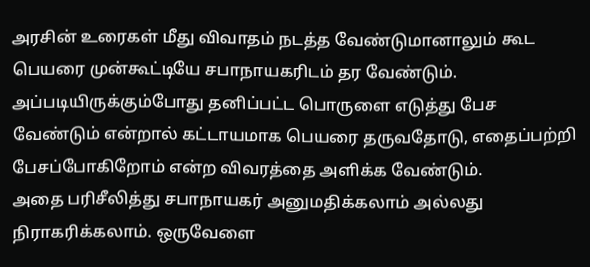அரசின் உரைகள் மீது விவாதம் நடத்த வேண்டுமானாலும் கூட பெயரை முன்கூட்டியே சபாநாயகரிடம் தர வேண்டும். அப்படியிருக்கும்போது தனிப்பட்ட பொருளை எடுத்து பேச வேண்டும் என்றால் கட்டாயமாக பெயரை தருவதோடு, எதைப்பற்றி பேசப்போகிறோம் என்ற விவரத்தை அளிக்க வேண்டும்.
அதை பரிசீலித்து சபாநாயகர் அனுமதிக்கலாம் அல்லது நிராகரிக்கலாம். ஒருவேளை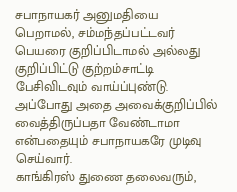சபாநாயகர் அனுமதியை பெறாமல், சம்மந்தப்பட்டவர் பெயரை குறிப்பிடாமல் அல்லது குறிப்பிட்டு குற்றம்சாட்டி பேசிவிடவும் வாய்ப்புண்டு. அப்போது அதை அவைக்குறிப்பில் வைத்திருப்பதா வேண்டாமா என்பதையும் சபாநாயகரே முடிவு செய்வார்.
காங்கிரஸ் துணை தலைவரும்,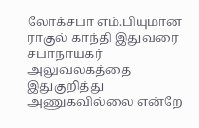லோக்சபா எம்.பியுமான ராகுல் காந்தி இதுவரை சபாநாயகர் அலுவலகத்தை இதுகுறித்து அணுகவில்லை என்றே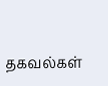தகவல்கள்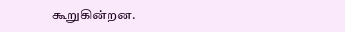கூறுகின்றன.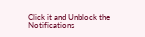Click it and Unblock the Notifications